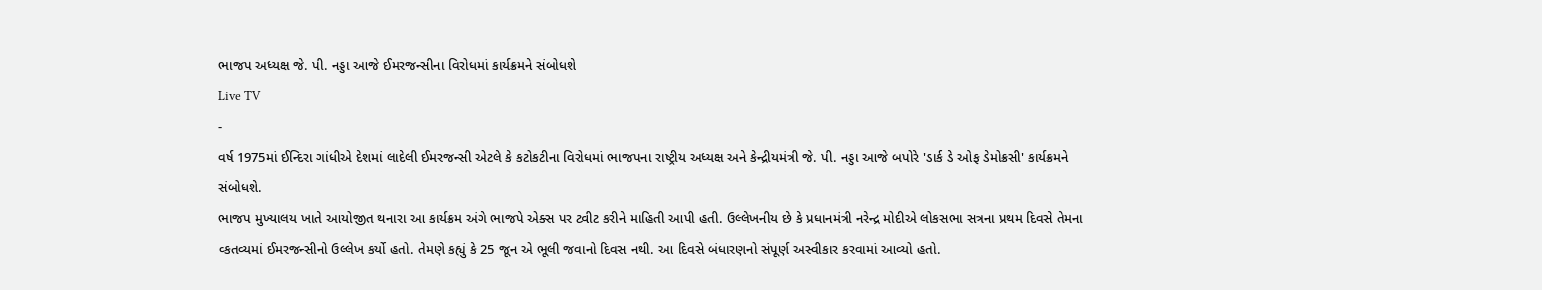ભાજપ અધ્યક્ષ જે. પી. નડ્ડા આજે ઈમરજન્સીના વિરોધમાં કાર્યક્રમને સંબોધશે
Live TV
-
વર્ષ 1975માં ઈન્દિરા ગાંધીએ દેશમાં લાદેલી ઈમરજન્સી એટલે કે કટોકટીના વિરોધમાં ભાજપના રાષ્ટ્રીય અધ્યક્ષ અને કેન્દ્રીયમંત્રી જે. પી. નડ્ડા આજે બપોરે 'ડાર્ક ડે ઓફ ડેમોક્રસી' કાર્યક્રમને સંબોધશે.
ભાજપ મુખ્યાલય ખાતે આયોજીત થનારા આ કાર્યક્રમ અંગે ભાજપે એક્સ પર ટ્વીટ કરીને માહિતી આપી હતી. ઉલ્લેખનીય છે કે પ્રધાનમંત્રી નરેન્દ્ર મોદીએ લોકસભા સત્રના પ્રથમ દિવસે તેમના વ્કતવ્યમાં ઈમરજન્સીનો ઉલ્લેખ કર્યો હતો. તેમણે કહ્યું કે 25 જૂન એ ભૂલી જવાનો દિવસ નથી. આ દિવસે બંધારણનો સંપૂર્ણ અસ્વીકાર કરવામાં આવ્યો હતો.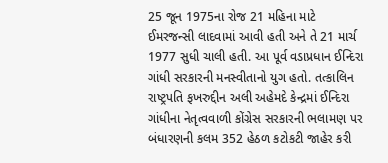25 જૂન 1975ના રોજ 21 મહિના માટે ઈમરજન્સી લાદવામાં આવી હતી અને તે 21 માર્ચ 1977 સુધી ચાલી હતી. આ પૂર્વ વડાપ્રધાન ઈન્દિરા ગાંધી સરકારની મનસ્વીતાનો યુગ હતો. તત્કાલિન રાષ્ટ્રપતિ ફખરુદ્દીન અલી અહેમદે કેન્દ્રમાં ઈન્દિરા ગાંધીના નેતૃત્વવાળી કોંગ્રેસ સરકારની ભલામણ પર બંધારણની કલમ 352 હેઠળ કટોકટી જાહેર કરી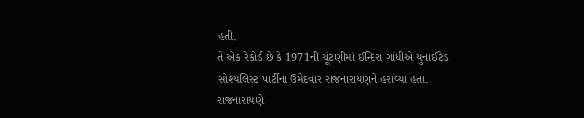હતી.
તે એક રેકોર્ડ છે કે 1971ની ચૂંટણીમાં ઈન્દિરા ગાંધીએ યુનાઈટેડ સોશ્યલિસ્ટ પાર્ટીના ઉમેદવાર રાજનારાયણને હરાવ્યા હતા. રાજનારાયણે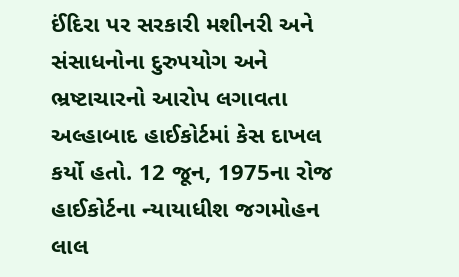ઈંદિરા પર સરકારી મશીનરી અને સંસાધનોના દુરુપયોગ અને ભ્રષ્ટાચારનો આરોપ લગાવતા અલ્હાબાદ હાઈકોર્ટમાં કેસ દાખલ કર્યો હતો. 12 જૂન, 1975ના રોજ હાઈકોર્ટના ન્યાયાધીશ જગમોહન લાલ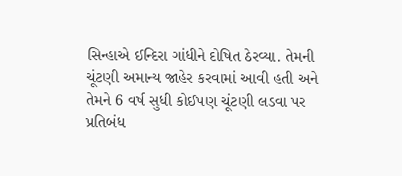સિન્હાએ ઈન્દિરા ગાંધીને દોષિત ઠેરવ્યા. તેમની ચૂંટણી અમાન્ય જાહેર કરવામાં આવી હતી અને તેમને 6 વર્ષ સુધી કોઈપણ ચૂંટણી લડવા પર પ્રતિબંધ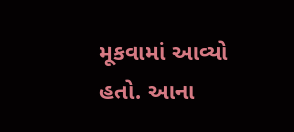મૂકવામાં આવ્યો હતો. આના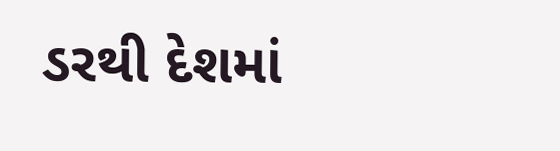ડરથી દેશમાં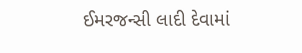ઈમરજન્સી લાદી દેવામાં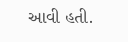આવી હતી.